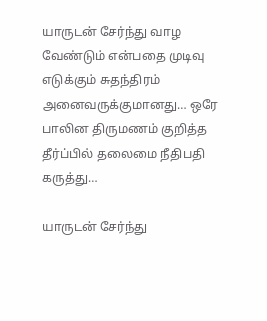யாருடன் சேர்ந்து வாழ வேண்டும் என்பதை முடிவு எடுக்கும் சுதந்திரம் அனைவருக்குமானது… ஒரே பாலின திருமணம் குறித்த தீர்ப்பில் தலைமை நீதிபதி கருத்து…

யாருடன் சேர்ந்து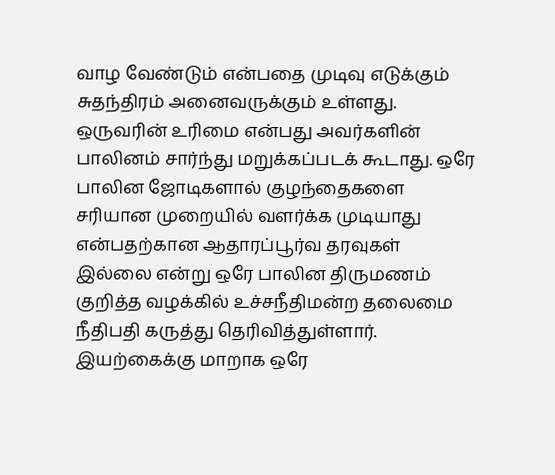வாழ வேண்டும் என்பதை முடிவு எடுக்கும் சுதந்திரம் அனைவருக்கும் உள்ளது. ஒருவரின் உரிமை என்பது அவர்களின் பாலினம் சார்ந்து மறுக்கப்படக் கூடாது. ஒரே பாலின ஜோடிகளால் குழந்தைகளை சரியான முறையில் வளர்க்க முடியாது என்பதற்கான ஆதாரப்பூர்வ தரவுகள் இல்லை என்று ஒரே பாலின திருமணம் குறித்த வழக்கில் உச்சநீதிமன்ற தலைமை நீதிபதி கருத்து தெரிவித்துள்ளார். இயற்கைக்கு மாறாக ஒரே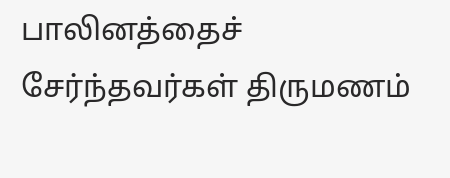பாலினத்தைச் சேர்ந்தவர்கள் திருமணம்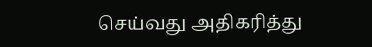செய்வது அதிகரித்து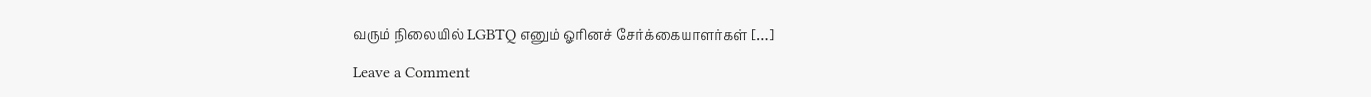வரும் நிலையில் LGBTQ எனும் ஓரினச் சேர்க்கையாளர்கள் […]

Leave a Comment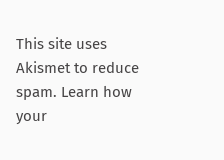This site uses Akismet to reduce spam. Learn how your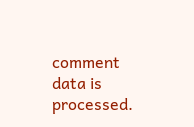comment data is processed.